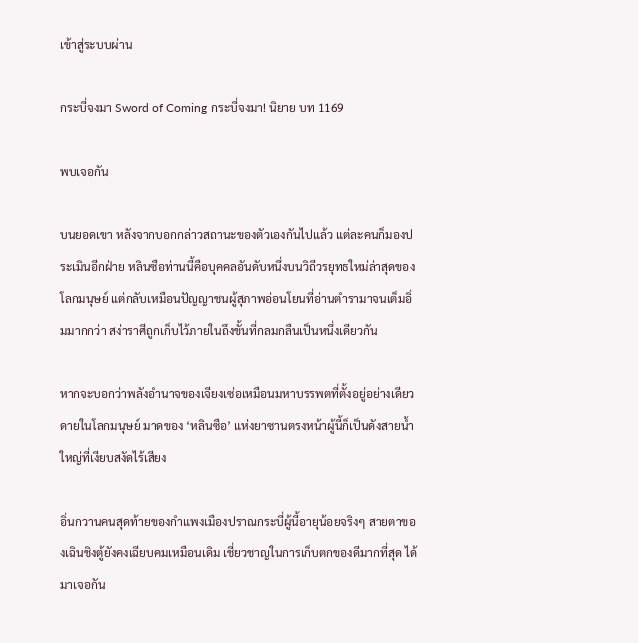เข้าสู่ระบบผ่าน

กระบี่จงมา Sword of Coming กระบี่จงมา! นิยาย บท 1169

พบเจอกัน

บนยอดเขา หลังจากบอกกล่าวสถานะของตัวเองกันไปแล้ว แต่ละคนก็มองประเมินอีกฝ่าย หลินซือท่านนี้คือบุคคลอันดับหนึ่งบนวิถีวรยุทธใหม่ล่าสุดของโลกมนุษย์ แต่กลับเหมือนปัญญาชนผู้สุภาพอ่อนโยนที่อ่านตำรามาจนเต็มอิ่มมากกว่า สง่าราศีถูกเก็บไว้ภายในถึงขั้นที่กลมกลืนเป็นหนึ่งเดียวกัน

หากจะบอกว่าพลังอำนาจของเจียงเซ่อเหมือนมหาบรรพตที่ตั้งอยู่อย่างเดียวดายในโลกมนุษย์ มาดของ ‘หลินซือ’ แห่งยาซานตรงหน้าผู้นี้ก็เป็นดังสายน้ำใหญ่ที่เงียบสงัดไร้เสียง

อิ่นกวานคนสุดท้ายของกำแพงเมืองปราณกระบี่ผู้นี้อายุน้อยจริงๆ สายตาของเฉินชิงตู้ยังคงเฉียบคมเหมือนเดิม เชี่ยวชาญในการเก็บตกของดีมากที่สุด ได้มาเจอกัน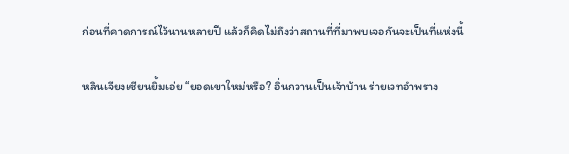ก่อนที่คาดการณ์ไว้นานหลายปี แล้วก็คิดไม่ถึงว่าสถานที่ที่มาพบเจอกันจะเป็นที่แห่งนี้

หลินเจียงเซียนยิ้มเอ่ย “ยอดเขาใหม่หรือ? อิ่นกวานเป็นเจ้าบ้าน ร่ายเวทอำพราง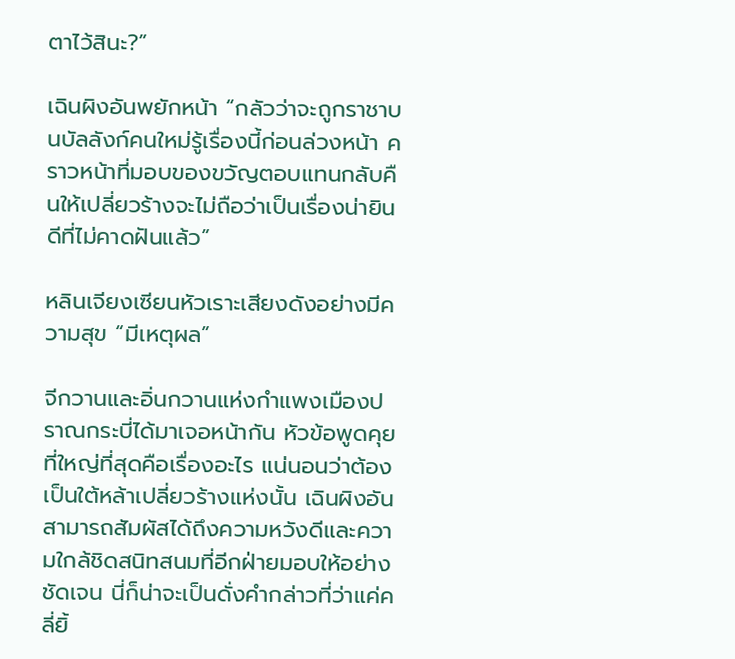ตาไว้สินะ?”

เฉินผิงอันพยักหน้า “กลัวว่าจะถูกราชาบนบัลลังก์คนใหม่รู้เรื่องนี้ก่อนล่วงหน้า คราวหน้าที่มอบของขวัญตอบแทนกลับคืนให้เปลี่ยวร้างจะไม่ถือว่าเป็นเรื่องน่ายินดีที่ไม่คาดฝันแล้ว”

หลินเจียงเซียนหัวเราะเสียงดังอย่างมีความสุข “มีเหตุผล”

จีกวานและอิ่นกวานแห่งกำแพงเมืองปราณกระบี่ได้มาเจอหน้ากัน หัวข้อพูดคุยที่ใหญ่ที่สุดคือเรื่องอะไร แน่นอนว่าต้องเป็นใต้หล้าเปลี่ยวร้างแห่งนั้น เฉินผิงอันสามารถสัมผัสได้ถึงความหวังดีและความใกล้ชิดสนิทสนมที่อีกฝ่ายมอบให้อย่างชัดเจน นี่ก็น่าจะเป็นดั่งคำกล่าวที่ว่าแค่คลี่ยิ้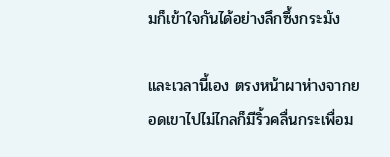มก็เข้าใจกันได้อย่างลึกซึ้งกระมัง

และเวลานี้เอง ตรงหน้าผาห่างจากยอดเขาไปไม่ไกลก็มีริ้วคลื่นกระเพื่อม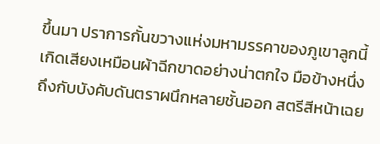ขึ้นมา ปราการกั้นขวางแห่งมหามรรคาของภูเขาลูกนี้เกิดเสียงเหมือนผ้าฉีกขาดอย่างน่าตกใจ มือข้างหนึ่งถึงกับบังคับดันตราผนึกหลายชั้นออก สตรีสีหน้าเฉย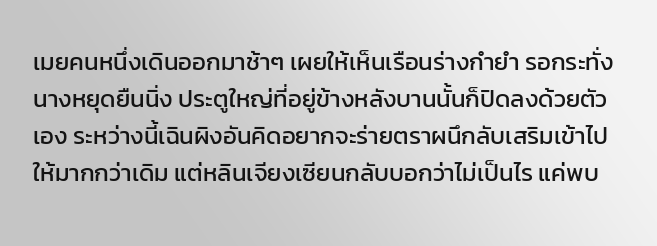เมยคนหนึ่งเดินออกมาช้าๆ เผยให้เห็นเรือนร่างกำยำ รอกระทั่งนางหยุดยืนนิ่ง ประตูใหญ่ที่อยู่ข้างหลังบานนั้นก็ปิดลงด้วยตัวเอง ระหว่างนี้เฉินผิงอันคิดอยากจะร่ายตราผนึกลับเสริมเข้าไปให้มากกว่าเดิม แต่หลินเจียงเซียนกลับบอกว่าไม่เป็นไร แค่พบ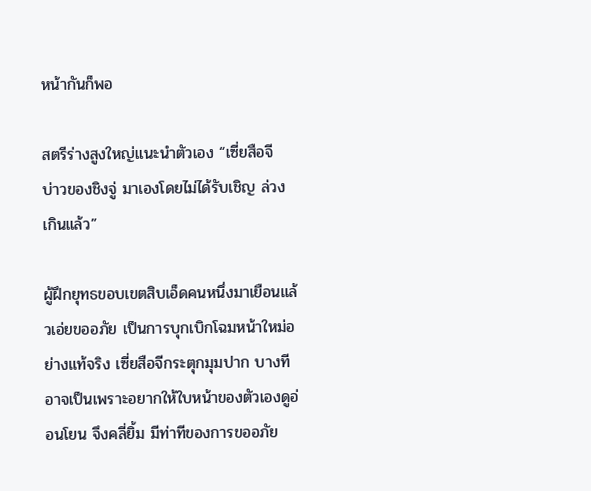หน้ากันก็พอ

สตรีร่างสูงใหญ่แนะนำตัวเอง “เซี่ยสือจี บ่าวของชิงจู่ มาเองโดยไม่ได้รับเชิญ ล่วงเกินแล้ว”

ผู้ฝึกยุทธขอบเขตสิบเอ็ดคนหนึ่งมาเยือนแล้วเอ่ยขออภัย เป็นการบุกเบิกโฉมหน้าใหม่อย่างแท้จริง เซี่ยสือจีกระตุกมุมปาก บางทีอาจเป็นเพราะอยากให้ใบหน้าของตัวเองดูอ่อนโยน จึงคลี่ยิ้ม มีท่าทีของการขออภัย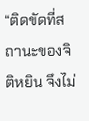“ติดขัดที่สถานะของจิติหยิน จึงไม่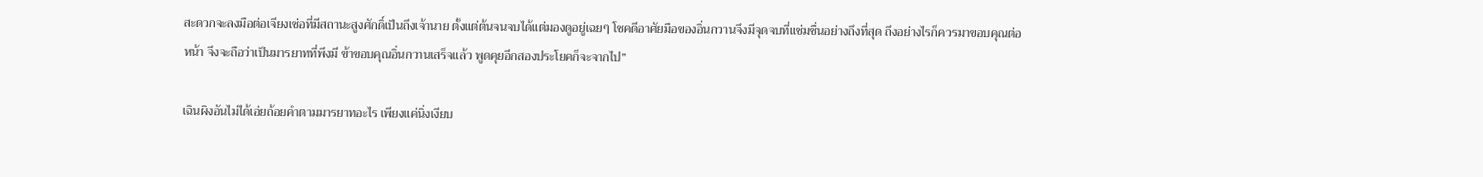สะดวกจะลงมือต่อเจียงเซ่อที่มีสถานะสูงศักดิ์เป็นถึงเจ้านาย ตั้งแต่ต้นจนจบได้แต่มองดูอยู่เฉยๆ โชคดีอาศัยมือของอิ่นกวานจึงมีจุดจบที่แช่มชื่นอย่างถึงที่สุด ถึงอย่างไรก็ควรมาขอบคุณต่อหน้า จึงจะถือว่าเป็นมารยาทที่พึงมี ข้าขอบคุณอิ่นกวานเสร็จแล้ว พูดคุยอีกสองประโยคก็จะจากไป”

เฉินผิงอันไม่ได้เอ่ยถ้อยคำตามมารยาทอะไร เพียงแค่นิ่งเงียบ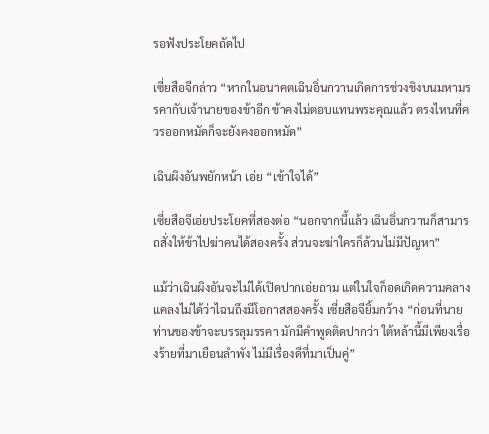รอฟังประโยคถัดไป

เซี่ยสือจีกล่าว “หากในอนาคตเฉินอิ่นกวานเกิดการช่วงชิงบนมหามรรคากับเจ้านายของข้าอีก ข้าคงไม่ตอบแทนพระคุณแล้ว ตรงไหนที่ควรออกหมัดก็จะยังคงออกหมัด”

เฉินผิงอันพยักหน้า เอ่ย “เข้าใจได้”

เซี่ยสือจีเอ่ยประโยคที่สองต่อ “นอกจากนี้แล้ว เฉินอิ่นกวานก็สามารถสั่งให้ข้าไปฆ่าคนได้สองครั้ง ส่วนจะฆ่าใครก็ล้วนไม่มีปัญหา”

แม้ว่าเฉินผิงอันจะไม่ได้เปิดปากเอ่ยถาม แต่ในใจก็อดเกิดความคลางแคลงไม่ได้ว่าไฉนถึงมีโอกาสสองครั้ง เซี่ยสือจียิ้มกว้าง “ก่อนที่นายท่านของข้าจะบรรลุมรรคา มักมีคำพูดติดปากว่า ใต้หล้านี้มีเพียงเรื่องร้ายที่มาเยือนลำพัง ไม่มีเรื่องดีที่มาเป็นคู่”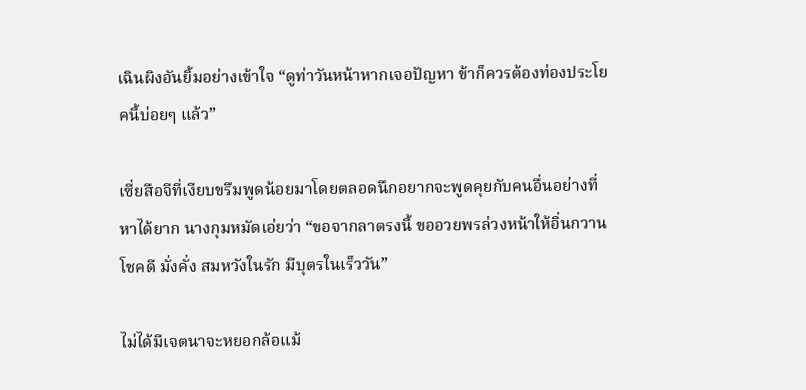เฉินผิงอันยิ้มอย่างเข้าใจ “ดูท่าวันหน้าหากเจอปัญหา ข้าก็ควรต้องท่องประโยคนี้บ่อยๆ แล้ว”

เซี่ยสือจีที่เงียบขรึมพูดน้อยมาโดยตลอดนึกอยากจะพูดคุยกับคนอื่นอย่างที่หาได้ยาก นางกุมหมัดเอ่ยว่า “ขอจากลาตรงนี้ ขออวยพรล่วงหน้าให้อิ่นกวานโชคดี มั่งคั่ง สมหวังในรัก มีบุตรในเร็ววัน”

ไม่ได้มีเจตนาจะหยอกล้อแม้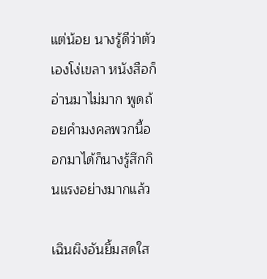แต่น้อย นางรู้ดีว่าตัวเองโง่เขลา หนังสือก็อ่านมาไม่มาก พูดถ้อยคำมงคลพวกนี้ออกมาได้ก็นางรู้สึกกินแรงอย่างมากแล้ว

เฉินผิงอันยิ้มสดใส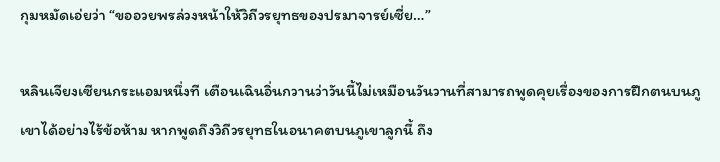กุมหมัดเอ่ยว่า “ขออวยพรล่วงหน้าให้วิถีวรยุทธของปรมาจารย์เซี่ย…”

หลินเจียงเซียนกระแอมหนึ่งที เตือนเฉินอิ่นกวานว่าวันนี้ไม่เหมือนวันวานที่สามารถพูดคุยเรื่องของการฝึกตนบนภูเขาได้อย่างไร้ข้อห้าม หากพูดถึงวิถีวรยุทธในอนาคตบนภูเขาลูกนี้ ถึง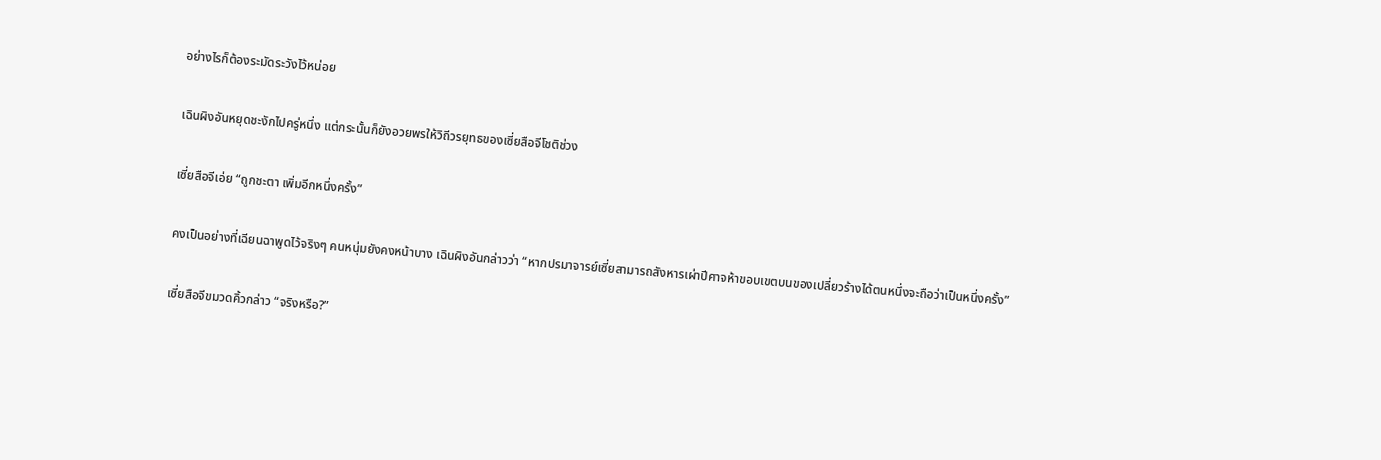อย่างไรก็ต้องระมัดระวังไว้หน่อย

เฉินผิงอันหยุดชะงักไปครู่หนึ่ง แต่กระนั้นก็ยังอวยพรให้วิถีวรยุทธของเซี่ยสือจีโชติช่วง

เซี่ยสือจีเอ่ย “ถูกชะตา เพิ่มอีกหนึ่งครั้ง”

คงเป็นอย่างที่เฉียนฉาพูดไว้จริงๆ คนหนุ่มยังคงหน้าบาง เฉินผิงอันกล่าวว่า “หากปรมาจารย์เซี่ยสามารถสังหารเผ่าปีศาจห้าขอบเขตบนของเปลี่ยวร้างได้ตนหนึ่งจะถือว่าเป็นหนึ่งครั้ง”

เซี่ยสือจีขมวดคิ้วกล่าว “จริงหรือ?”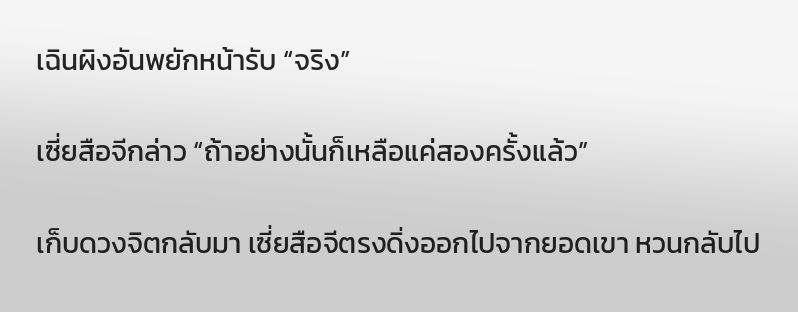เฉินผิงอันพยักหน้ารับ “จริง”

เซี่ยสือจีกล่าว “ถ้าอย่างนั้นก็เหลือแค่สองครั้งแล้ว”

เก็บดวงจิตกลับมา เซี่ยสือจีตรงดิ่งออกไปจากยอดเขา หวนกลับไป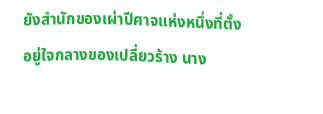ยังสำนักของเผ่าปีศาจแห่งหนึ่งที่ตั้งอยู่ใจกลางของเปลี่ยวร้าง นาง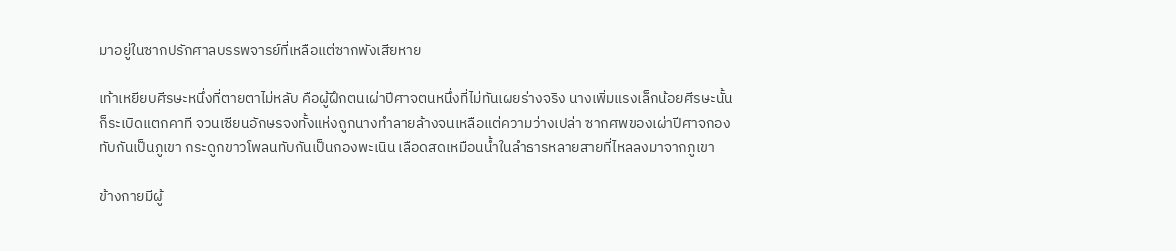มาอยู่ในซากปรักศาลบรรพจารย์ที่เหลือแต่ซากพังเสียหาย

เท้าเหยียบศีรษะหนึ่งที่ตายตาไม่หลับ คือผู้ฝึกตนเผ่าปีศาจตนหนึ่งที่ไม่ทันเผยร่างจริง นางเพิ่มแรงเล็กน้อยศีรษะนั้นก็ระเบิดแตกคาที จวนเซียนอักษรจงทั้งแห่งถูกนางทำลายล้างจนเหลือแต่ความว่างเปล่า ซากศพของเผ่าปีศาจกองทับกันเป็นภูเขา กระดูกขาวโพลนทับกันเป็นกองพะเนิน เลือดสดเหมือนน้ำในลำธารหลายสายที่ไหลลงมาจากภูเขา

ข้างกายมีผู้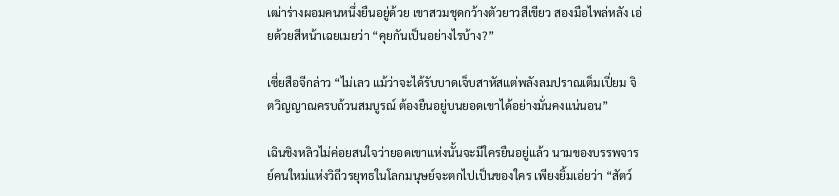เฒ่าร่างผอมคนหนึ่งยืนอยู่ด้วย เขาสวมชุดกว้างตัวยาวสีเขียว สองมือไพล่หลัง เอ่ยด้วยสีหน้าเฉยเมยว่า “คุยกันเป็นอย่างไรบ้าง?”

เซี่ยสือจีกล่าว “ไม่เลว แม้ว่าจะได้รับบาดเจ็บสาหัสแต่พลังลมปราณเต็มเปี่ยม จิตวิญญาณครบถ้วนสมบูรณ์ ต้องยืนอยู่บนยอดเขาได้อย่างมั่นคงแน่นอน”

เฉินชิงหลิวไม่ค่อยสนใจว่ายอดเขาแห่งนั้นจะมีใครยืนอยู่แล้ว นามของบรรพจารย์คนใหม่แห่งวิถีวรยุทธในโลกมนุษย์จะตกไปเป็นของใคร เพียงยิ้มเอ่ยว่า “สัตว์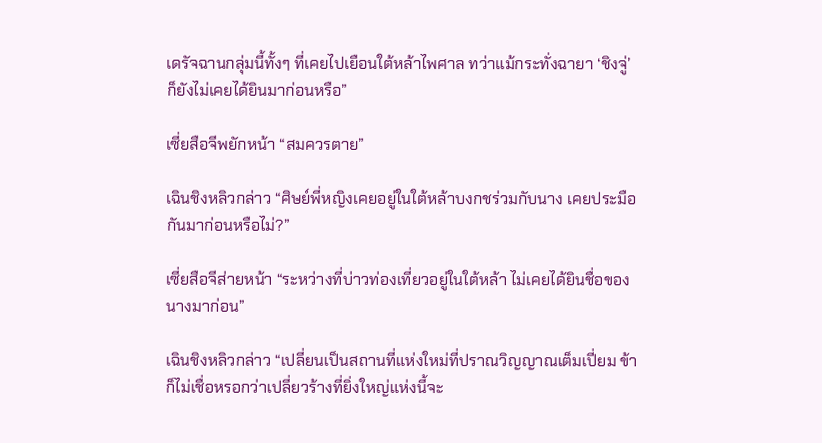เดรัจฉานกลุ่มนี้ทั้งๆ ที่เคยไปเยือนใต้หล้าไพศาล ทว่าแม้กระทั่งฉายา ‘ชิงจู่’ ก็ยังไม่เคยได้ยินมาก่อนหรือ”

เซี่ยสือจีพยักหน้า “สมควรตาย”

เฉินชิงหลิวกล่าว “ศิษย์พี่หญิงเคยอยู่ในใต้หล้าบงกชร่วมกับนาง เคยประมือกันมาก่อนหรือไม่?”

เซี่ยสือจีส่ายหน้า “ระหว่างที่บ่าวท่องเที่ยวอยู่ในใต้หล้า ไม่เคยได้ยินชื่อของนางมาก่อน”

เฉินชิงหลิวกล่าว “เปลี่ยนเป็นสถานที่แห่งใหม่ที่ปราณวิญญาณเต็มเปี่ยม ข้าก็ไม่เชื่อหรอกว่าเปลี่ยวร้างที่ยิ่งใหญ่แห่งนี้จะ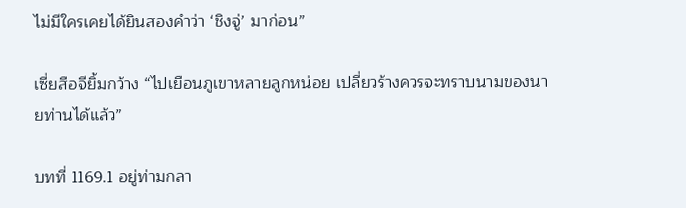ไม่มีใครเคยได้ยินสองคำว่า ‘ชิงจู่’ มาก่อน”

เซี่ยสือจียิ้มกว้าง “ไปเยือนภูเขาหลายลูกหน่อย เปลี่ยวร้างควรจะทราบนามของนายท่านได้แล้ว”

บทที่ 1169.1 อยู่ท่ามกลา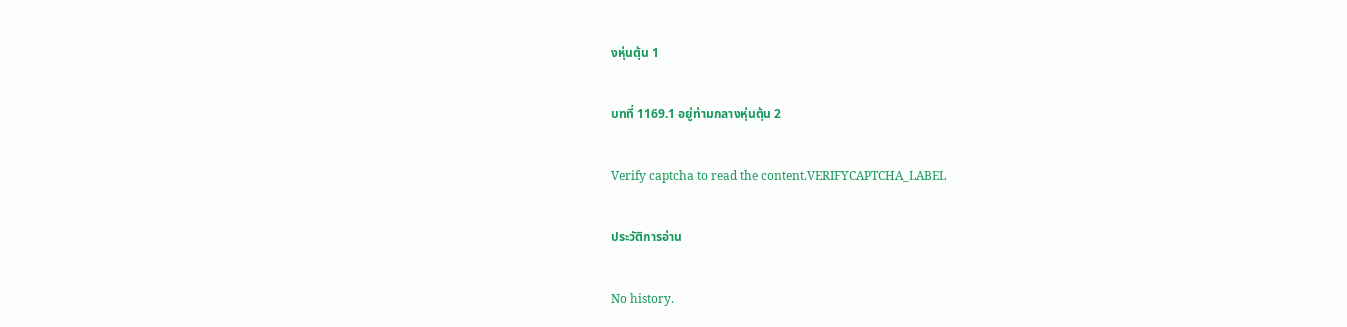งหุ่นตุ้น 1

บทที่ 1169.1 อยู่ท่ามกลางหุ่นตุ้น 2

Verify captcha to read the content.VERIFYCAPTCHA_LABEL

ประวัติการอ่าน

No history.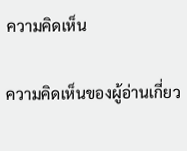ความคิดเห็น

ความคิดเห็นของผู้อ่านเกี่ยว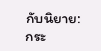กับนิยาย: กระ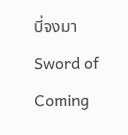บี่จงมา Sword of Coming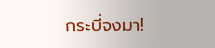กระบี่จงมา!